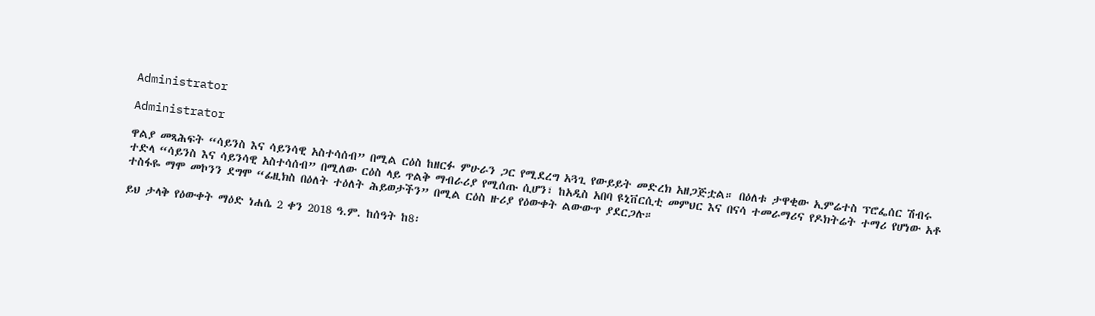Administrator

Administrator

ዋልያ መጻሕፍት “ሳይንስ እና ሳይንሳዊ አስተሳሰብ” በሚል ርዕስ ከዘርፉ ምሁራን ጋር የሚደረግ አጓጊ የውይይት መድረክ አዘጋጅቷል። በዕለቱ ታዋቂው ኢምሬተስ ፕሮፌሰር ሽብሩ ተድላ “ሳይንስ እና ሳይንሳዊ አስተሳሰብ” በሚለው ርዕስ ላይ ጥልቅ ማብራሪያ የሚሰጡ ሲሆን፣ ከአዲስ አበባ ዩኒቨርሲቲ መምህር እና በናሳ ተመራማሪና የዶክትሬት ተማሪ የሆነው አቶ ተስፋዬ ማሞ መኮንን ደግሞ “ፊዚክስ በዕለት ተዕለት ሕይወታችን” በሚል ርዕስ ዙሪያ የዕውቀት ልውውጥ ያደርጋሉ።

ይህ ታላቅ የዕውቀት ማዕድ ነሐሴ 2 ቀን 2018 ዓ.ም. ከሰዓት ከ8፡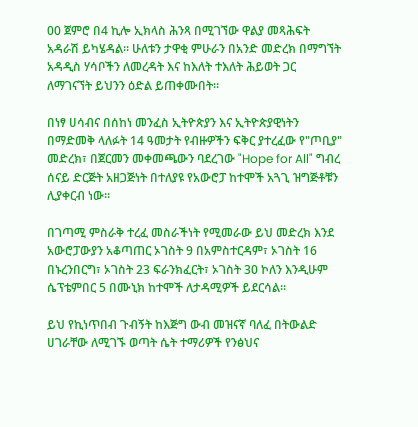00 ጀምሮ በ4 ኪሎ ኢክላስ ሕንጻ በሚገኘው ዋልያ መጻሕፍት አዳራሽ ይካሄዳል። ሁለቱን ታዋቂ ምሁራን በአንድ መድረክ በማግኘት አዳዲስ ሃሳቦችን ለመረዳት እና ከእለት ተእለት ሕይወት ጋር ለማገናኘት ይህንን ዕድል ይጠቀሙበት።

በነፃ ሀሳብና በሰከነ መንፈስ ኢትዮጵያን እና ኢትዮጵያዊነትን በማድመቅ ላለፉት 14 ዓመታት የብዙዎችን ፍቅር ያተረፈው የ"ጦቢያ" መድረክ፣ በጀርመን መቀመጫውን ባደረገው "Hope for All" ግብረ ሰናይ ድርጅት አዘጋጅነት በተለያዩ የአውሮፓ ከተሞች አጓጊ ዝግጅቶቹን ሊያቀርብ ነው።

በገጣሚ ምስራቅ ተረፈ መስራችነት የሚመራው ይህ መድረክ እንደ አውሮፓውያን አቆጣጠር ኦገስት 9 በአምስተርዳም፣ ኦገስት 16 በኑረንበርግ፣ ኦገስት 23 ፍራንክፈርት፣ ኦገስት 30 ኮለን እንዲሁም ሴፕቴምበር 5 በሙኒክ ከተሞች ለታዳሚዎች ይደርሳል።

ይህ የኪነጥበብ ጉብኝት ከእጅግ ውብ መዝናኛ ባለፈ በትውልድ ሀገራቸው ለሚገኙ ወጣት ሴት ተማሪዎች የንፅህና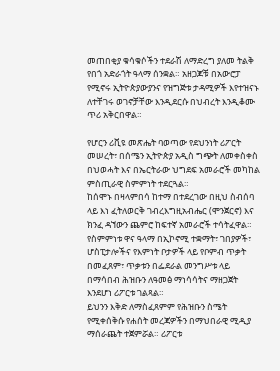መጠበቂያ ቁሳቁሶችን ተደራሽ ለማድረግ ያለመ ትልቅ የበጎ አድራጎት ዓላማ ሰንቋል። አዘጋጆቹ በአውሮፓ የሚኖሩ ኢትዮጵያውያንና የዝግጅቱ ታዳሚዎች እየተዝናኑ ለተቸገሩ ወገኖቻቸው እንዲደርሱ በህብረት እንዲቆሙ ጥሪ አቅርበዋል።

የሆርን ሪቪዩ መጽሔት ባወጣው የደህንነት ሪፖርት መሠረት፣ በሰሜን ኢትዮጵያ አዲስ ግጭት ለመቀስቀስ በህወሓት እና በኤርትራው ህግደፍ አመራሮች መካከል ምስጢራዊ ስምምነት ተደርጓል።
ከሰሞኑ በዛላምበሳ ከተማ በተደረገው በዚህ ስብሰባ ላይ እነ ፈትለወርቅ ገብረእግዚአብሔር (ሞንጀርኖ) እና ክንፈ ዳኘውን ጨምሮ ከፍተኛ አመራሮች ተሳትፈዋል። የስምምነቱ ዋና ዓላማ በኢኮኖሚ ተቋማት፣ ገበያዎች፣ ሆስፒታሎችና የእምነት ቦታዎች ላይ የቦምብ ጥቃት በመፈጸም፣ ጥቃቱን በፌደራል መንግሥቱ ላይ በማሳበብ ሕዝቡን ለዓመፅ ማነሳሳትና ማዘጋጀት እንደሆነ ሪፖርቱ ገልጻል።
ይህንን እቅድ ለማስፈጸምም የሕዝቡን ስሜት የሚቀሰቅሱ የሐሰት መረጃዎችን በማህበራዊ ሚዲያ ማሰራጨት ተጀምሯል። ሪፖርቱ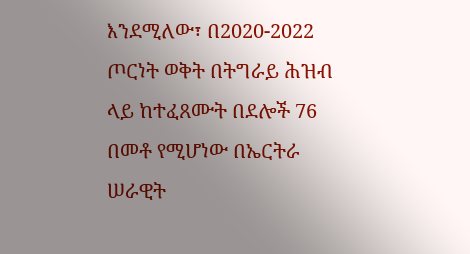እንደሚለው፣ በ2020-2022 ጦርነት ወቅት በትግራይ ሕዝብ ላይ ከተፈጸሙት በደሎች 76 በመቶ የሚሆነው በኤርትራ ሠራዊት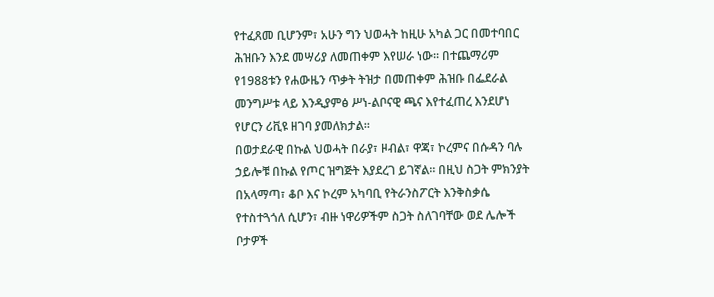የተፈጸመ ቢሆንም፣ አሁን ግን ህወሓት ከዚሁ አካል ጋር በመተባበር ሕዝቡን እንደ መሣሪያ ለመጠቀም እየሠራ ነው። በተጨማሪም የ1988ቱን የሐውዜን ጥቃት ትዝታ በመጠቀም ሕዝቡ በፌደራል መንግሥቱ ላይ እንዲያምፅ ሥነ-ልቦናዊ ጫና እየተፈጠረ እንደሆነ የሆርን ሪቪዩ ዘገባ ያመለክታል።
በወታደራዊ በኩል ህወሓት በራያ፣ ዞብል፣ ዋጃ፣ ኮረምና በሱዳን ባሉ ኃይሎቹ በኩል የጦር ዝግጅት እያደረገ ይገኛል። በዚህ ስጋት ምክንያት በአላማጣ፣ ቆቦ እና ኮረም አካባቢ የትራንስፖርት እንቅስቃሴ የተስተጓጎለ ሲሆን፣ ብዙ ነዋሪዎችም ስጋት ስለገባቸው ወደ ሌሎች ቦታዎች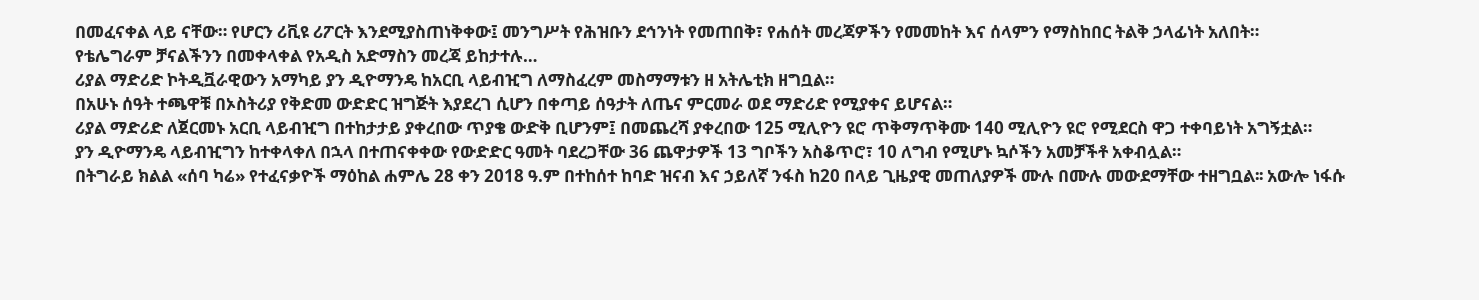በመፈናቀል ላይ ናቸው። የሆርን ሪቪዩ ሪፖርት እንደሚያስጠነቅቀው፤ መንግሥት የሕዝቡን ደኅንነት የመጠበቅ፣ የሐሰት መረጃዎችን የመመከት እና ሰላምን የማስከበር ትልቅ ኃላፊነት አለበት።
የቴሌግራም ቻናልችንን በመቀላቀል የአዲስ አድማስን መረጃ ይከታተሉ…
ሪያል ማድሪድ ኮትዲቯራዊውን አማካይ ያን ዲዮማንዴ ከአርቢ ላይብዢግ ለማስፈረም መስማማቱን ዘ አትሌቲክ ዘግቧል።
በአሁኑ ሰዓት ተጫዋቹ በኦስትሪያ የቅድመ ውድድር ዝግጅት እያደረገ ሲሆን በቀጣይ ሰዓታት ለጤና ምርመራ ወደ ማድሪድ የሚያቀና ይሆናል።
ሪያል ማድሪድ ለጀርመኑ አርቢ ላይብዢግ በተከታታይ ያቀረበው ጥያቄ ውድቅ ቢሆንም፤ በመጨረሻ ያቀረበው 125 ሚሊዮን ዩሮ ጥቅማጥቅሙ 140 ሚሊዮን ዩሮ የሚደርስ ዋጋ ተቀባይነት አግኝቷል።
ያን ዲዮማንዴ ላይብዢግን ከተቀላቀለ በኋላ በተጠናቀቀው የውድድር ዓመት ባደረጋቸው 36 ጨዋታዎች 13 ግቦችን አስቆጥሮ፣ 10 ለግብ የሚሆኑ ኳሶችን አመቻችቶ አቀብሏል።
በትግራይ ክልል «ሰባ ካሬ» የተፈናቃዮች ማዕከል ሐምሌ 28 ቀን 2018 ዓ.ም በተከሰተ ከባድ ዝናብ እና ኃይለኛ ንፋስ ከ20 በላይ ጊዜያዊ መጠለያዎች ሙሉ በሙሉ መውደማቸው ተዘግቧል፡፡ አውሎ ነፋሱ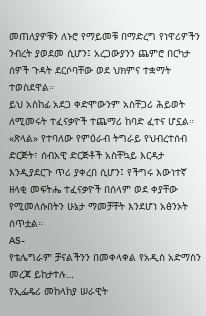መጠለያዎቹን ለኑሮ የማይመቹ በማድረግ የነዋሪዎችን ንብረት ያወደመ ሲሆን፤ አረጋውያንን ጨምሮ በርካታ ሰዎች ጉዳት ደርሶባቸው ወደ ህክምና ተቋማት ተወስደዋል።
ይህ አስከፊ አደጋ ቀድሞውንም አስቸጋሪ ሕይወት ለሚመሩት ተፈናቃዮች ተጨማሪ ከባድ ፈተና ሆኗል። «ጽላል» የተባለው የምዕራብ ትግራይ የህብረተሰብ ድርጅት፣ ሰብአዊ ድርጅቶች አስቸኳይ እርዳታ እንዲያደርጉ ጥሪ ያቀረበ ሲሆን፤ የችግሩ እውነተኛ ዘላቂ መፍትሔ ተፈናቃዮች በሰላም ወደ ቀያቸው የሚመለሱበትን ሁኔታ ማመቻቸት እንደሆነ አፅንኦት ሰጥቷል።
AS-
የቴሌግራም ቻናልችንን በመቀላቀል የአዲስ አድማስን መረጃ ይከታተሉ…
የኢፌዴሪ መከላከያ ሠራዊት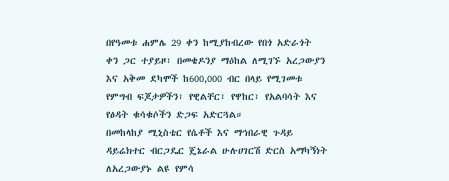በየዓመቱ ሐምሌ 29 ቀን ከሚያከብረው የበጎ አድራጎት ቀን ጋር ተያይዞ፣ በመቄዶንያ ማዕከል ለሚገኙ አረጋውያን እና አቅመ ደካሞች ከ600,000 ብር በላይ የሚገመቱ የምግብ ፍጆታዎችን፣ የዊልቸር፣ የዋከር፣ የአልባሳት እና የፅዳት ቁሳቁሶችን ድጋፍ አድርጓል።
በመከላከያ ሚኒስቴር የሴቶች እና ማኅበራዊ ጉዳይ ዳይሬክተር ብርጋዴር ጄኔራል ሁሉሀገርሽ ድርስ አማካኝነት ለአረጋውያኑ ልዩ የምሳ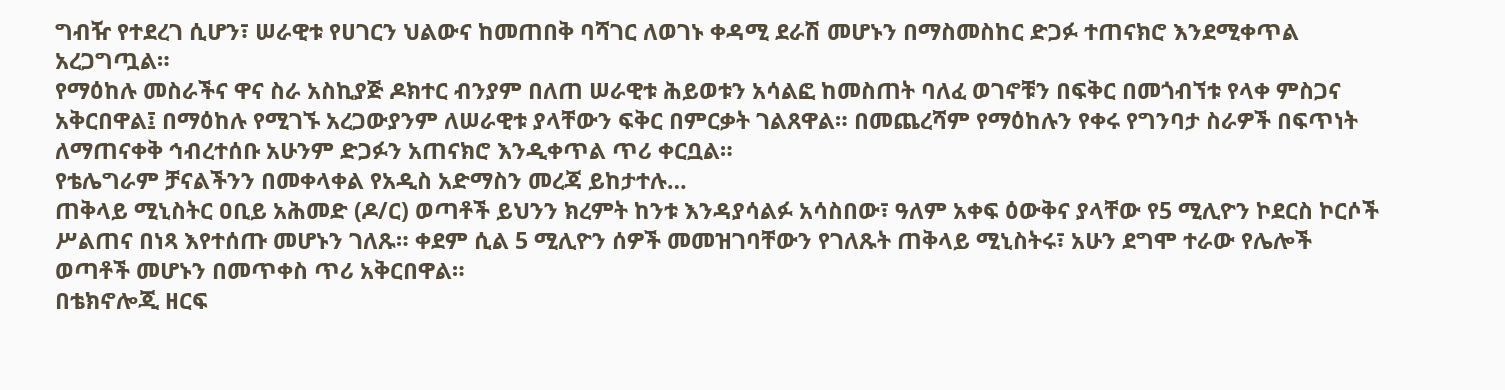ግብዥ የተደረገ ሲሆን፣ ሠራዊቱ የሀገርን ህልውና ከመጠበቅ ባሻገር ለወገኑ ቀዳሚ ደራሽ መሆኑን በማስመስከር ድጋፉ ተጠናክሮ እንደሚቀጥል አረጋግጧል።
የማዕከሉ መስራችና ዋና ስራ አስኪያጅ ዶክተር ብንያም በለጠ ሠራዊቱ ሕይወቱን አሳልፎ ከመስጠት ባለፈ ወገኖቹን በፍቅር በመጎብኘቱ የላቀ ምስጋና አቅርበዋል፤ በማዕከሉ የሚገኙ አረጋውያንም ለሠራዊቱ ያላቸውን ፍቅር በምርቃት ገልጸዋል። በመጨረሻም የማዕከሉን የቀሩ የግንባታ ስራዎች በፍጥነት ለማጠናቀቅ ኅብረተሰቡ አሁንም ድጋፉን አጠናክሮ እንዲቀጥል ጥሪ ቀርቧል።
የቴሌግራም ቻናልችንን በመቀላቀል የአዲስ አድማስን መረጃ ይከታተሉ…
ጠቅላይ ሚኒስትር ዐቢይ አሕመድ (ዶ/ር) ወጣቶች ይህንን ክረምት ከንቱ እንዳያሳልፉ አሳስበው፣ ዓለም አቀፍ ዕውቅና ያላቸው የ5 ሚሊዮን ኮደርስ ኮርሶች ሥልጠና በነጻ እየተሰጡ መሆኑን ገለጹ። ቀደም ሲል 5 ሚሊዮን ሰዎች መመዝገባቸውን የገለጹት ጠቅላይ ሚኒስትሩ፣ አሁን ደግሞ ተራው የሌሎች ወጣቶች መሆኑን በመጥቀስ ጥሪ አቅርበዋል።
በቴክኖሎጂ ዘርፍ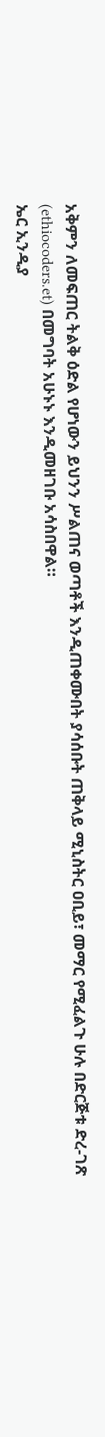አቅምን ለመፍጠር ትልቅ ዕድል የሆነውን ይህንን ሥልጠና ወጣቶች እንዲጠቀሙበት ያሳሰቡት ጠቅላይ ሚኒስትር ዐቢይ፣ መማር የሚፈልጉ ሁሉ በድርጅቱ ድረ-ገጽ (ethiocoders.et) በመግባት አሁኑኑ እንዲመዘገቡ አሳስበዋል።
ኤር ኢንዲያ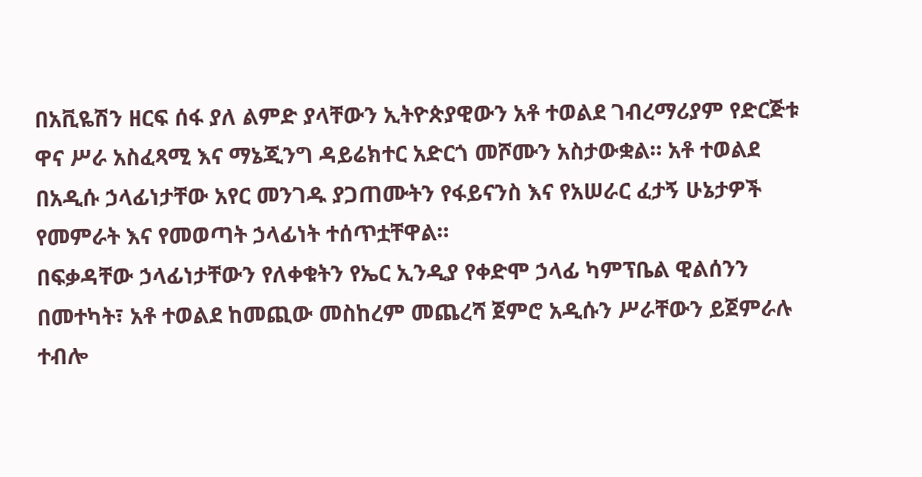በአቪዬሽን ዘርፍ ሰፋ ያለ ልምድ ያላቸውን ኢትዮጵያዊውን አቶ ተወልደ ገብረማሪያም የድርጅቱ ዋና ሥራ አስፈጻሚ እና ማኔጂንግ ዳይሬክተር አድርጎ መሾሙን አስታውቋል። አቶ ተወልደ በአዲሱ ኃላፊነታቸው አየር መንገዱ ያጋጠሙትን የፋይናንስ እና የአሠራር ፈታኝ ሁኔታዎች የመምራት እና የመወጣት ኃላፊነት ተሰጥቷቸዋል።
በፍቃዳቸው ኃላፊነታቸውን የለቀቁትን የኤር ኢንዲያ የቀድሞ ኃላፊ ካምፕቤል ዊልሰንን በመተካት፣ አቶ ተወልደ ከመጪው መስከረም መጨረሻ ጀምሮ አዲሱን ሥራቸውን ይጀምራሉ ተብሎ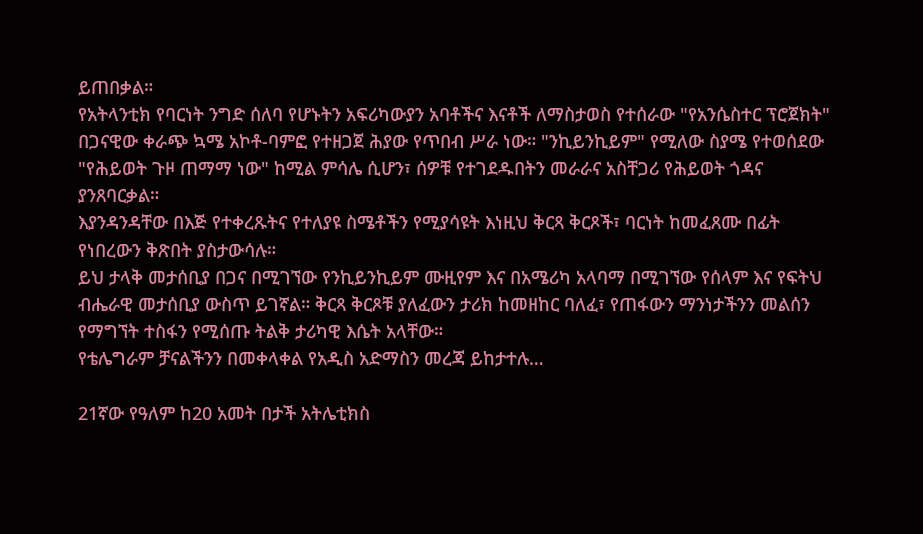ይጠበቃል።
የአትላንቲክ የባርነት ንግድ ሰለባ የሆኑትን አፍሪካውያን አባቶችና እናቶች ለማስታወስ የተሰራው "የአንሴስተር ፕሮጀክት" በጋናዊው ቀራጭ ኳሜ አኮቶ-ባምፎ የተዘጋጀ ሕያው የጥበብ ሥራ ነው። "ንኪይንኪይም" የሚለው ስያሜ የተወሰደው "የሕይወት ጉዞ ጠማማ ነው" ከሚል ምሳሌ ሲሆን፣ ሰዎቹ የተገደዱበትን መራራና አስቸጋሪ የሕይወት ጎዳና ያንጸባርቃል።
እያንዳንዳቸው በእጅ የተቀረጹትና የተለያዩ ስሜቶችን የሚያሳዩት እነዚህ ቅርጻ ቅርጾች፣ ባርነት ከመፈጸሙ በፊት የነበረውን ቅጽበት ያስታውሳሉ።
ይህ ታላቅ መታሰቢያ በጋና በሚገኘው የንኪይንኪይም ሙዚየም እና በአሜሪካ አላባማ በሚገኘው የሰላም እና የፍትህ ብሔራዊ መታሰቢያ ውስጥ ይገኛል። ቅርጻ ቅርጾቹ ያለፈውን ታሪክ ከመዘከር ባለፈ፣ የጠፋውን ማንነታችንን መልሰን የማግኘት ተስፋን የሚሰጡ ትልቅ ታሪካዊ እሴት አላቸው።
የቴሌግራም ቻናልችንን በመቀላቀል የአዲስ አድማስን መረጃ ይከታተሉ…

21ኛው የዓለም ከ20 አመት በታች አትሌቲክስ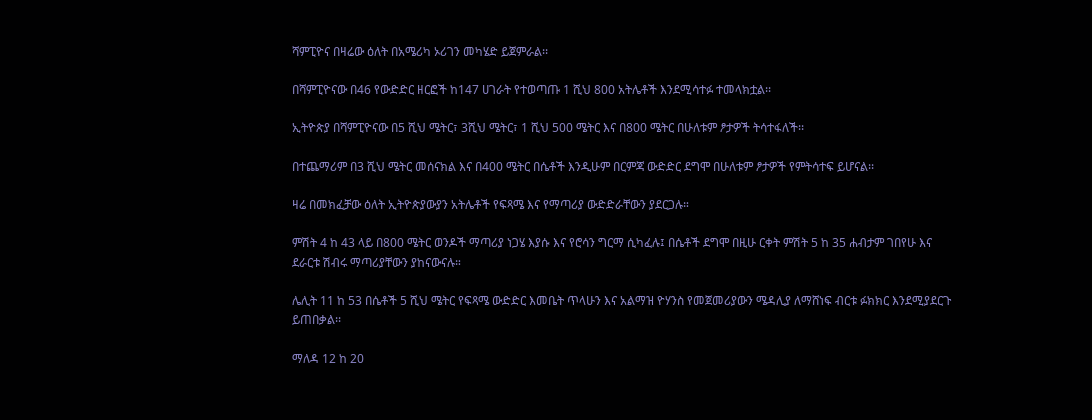ሻምፒዮና በዛሬው ዕለት በአሜሪካ ኦሪገን መካሄድ ይጀምራል፡፡

በሻምፒዮናው በ46 የውድድር ዘርፎች ከ147 ሀገራት የተወጣጡ 1 ሺህ 800 አትሌቶች እንደሚሳተፉ ተመላክቷል፡፡

ኢትዮጵያ በሻምፒዮናው በ5 ሺህ ሜትር፣ 3ሺህ ሜትር፣ 1 ሺህ 500 ሜትር እና በ800 ሜትር በሁለቱም ፆታዎች ትሳተፋለች፡፡

በተጨማሪም በ3 ሺህ ሜትር መሰናክል እና በ400 ሜትር በሴቶች እንዲሁም በርምጃ ውድድር ደግሞ በሁለቱም ፆታዎች የምትሳተፍ ይሆናል፡፡

ዛሬ በመክፈቻው ዕለት ኢትዮጵያውያን አትሌቶች የፍጻሜ እና የማጣሪያ ውድድራቸውን ያደርጋሉ።

ምሽት 4 ከ 43 ላይ በ800 ሜትር ወንዶች ማጣሪያ ነጋሄ እያሱ እና የሮሳን ግርማ ሲካፈሉ፤ በሴቶች ደግሞ በዚሁ ርቀት ምሽት 5 ከ 35 ሐብታም ገበየሁ እና ደራርቱ ሽብሩ ማጣሪያቸውን ያከናውናሉ።

ሌሊት 11 ከ 53 በሴቶች 5 ሺህ ሜትር የፍጻሜ ውድድር እመቤት ጥላሁን እና አልማዝ ዮሃንስ የመጀመሪያውን ሜዳሊያ ለማሸነፍ ብርቱ ፉክክር እንደሚያደርጉ ይጠበቃል፡፡

ማለዳ 12 ከ 20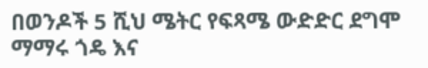በወንዶች 5 ሺህ ሜትር የፍጻሜ ውድድር ደግሞ ማማሩ ጎዴ እና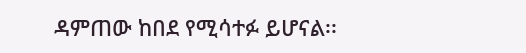ዳምጠው ከበደ የሚሳተፉ ይሆናል፡፡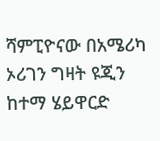ሻምፒዮናው በአሜሪካ ኦሪገን ግዛት ዩጂን ከተማ ሄይዋርድ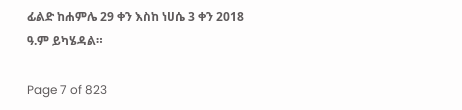ፊልድ ከሐምሌ 29 ቀን እስከ ነሀሴ 3 ቀን 2018 ዓ.ም ይካሄዳል።

Page 7 of 823